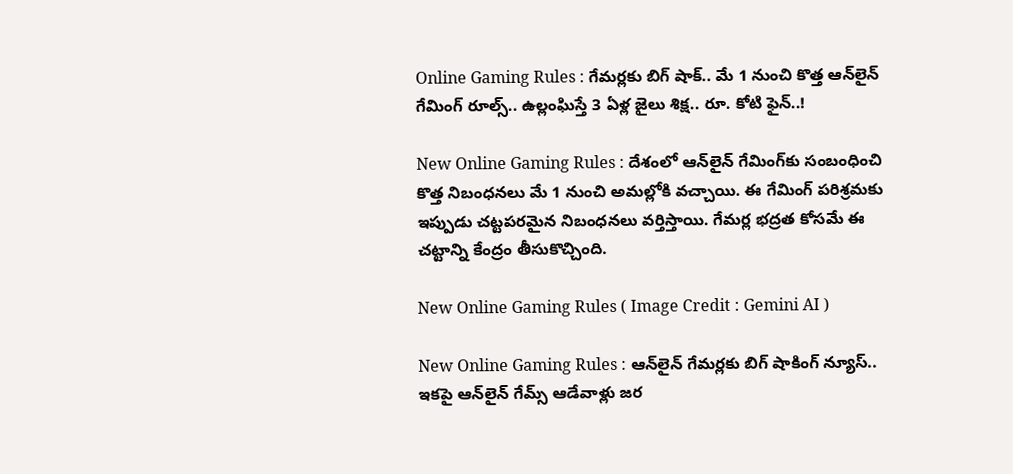Online Gaming Rules : గేమర్లకు బిగ్ షాక్.. మే 1 నుంచి కొత్త ఆన్‌లైన్ గేమింగ్ రూల్స్.. ఉల్లంఘిస్తే 3 ఏళ్ల జైలు శిక్ష.. రూ. కోటి ఫైన్..!

New Online Gaming Rules : దేశంలో ఆన్‌లైన్ గేమింగ్‌కు సంబంధించి కొత్త నిబంధనలు మే 1 నుంచి అమల్లోకి వచ్చాయి. ఈ గేమింగ్ పరిశ్రమకు ఇప్పుడు చట్టపరమైన నిబంధనలు వర్తిస్తాయి. గేమర్ల భద్రత కోసమే ఈ చట్టాన్ని కేంద్రం తీసుకొచ్చింది.

New Online Gaming Rules ( Image Credit : Gemini AI )

New Online Gaming Rules : ఆన్‌లైన్ గేమర్లకు బిగ్ షాకింగ్ న్యూస్.. ఇకపై ఆన్‌లైన్ గేమ్స్ ఆడేవాళ్లు జర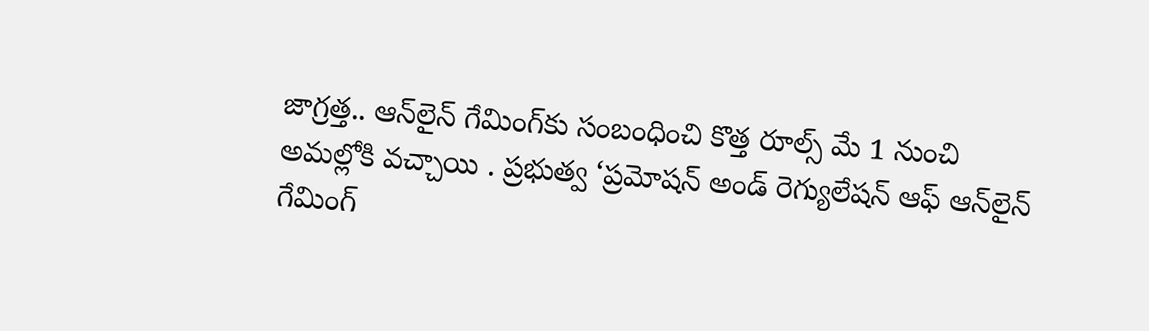జాగ్రత్త.. ఆన్‌లైన్ గేమింగ్‌కు సంబంధించి కొత్త రూల్స్ మే 1 నుంచి అమల్లోకి వచ్చాయి . ప్రభుత్వ ‘ప్రమోషన్ అండ్ రెగ్యులేషన్ ఆఫ్ ఆన్‌లైన్ గేమింగ్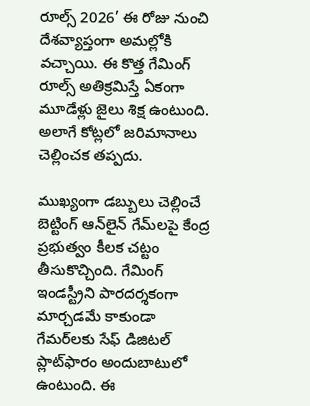రూల్స్ 2026’ ఈ రోజు నుంచి దేశవ్యాప్తంగా అమల్లోకి వచ్చాయి. ఈ కొత్త గేమింగ్ రూల్స్ అతిక్రమిస్తే ఏకంగా మూడేళ్లు జైలు శిక్ష ఉంటుంది. అలాగే కోట్లలో జరిమానాలు చెల్లించక తప్పదు.

ముఖ్యంగా డబ్బులు చెల్లించే బెట్టింగ్ ఆన్‌లైన్ గేమ్‌లపై కేంద్ర ప్రభుత్వం కీలక చట్టం తీసుకొచ్చింది. గేమింగ్ ఇండస్ట్రీని పారదర్శకంగా మార్చడమే కాకుండా గేమర్‌లకు సేఫ్ డిజిటల్ ప్లాట్‌ఫారం అందుబాటులో ఉంటుంది. ఈ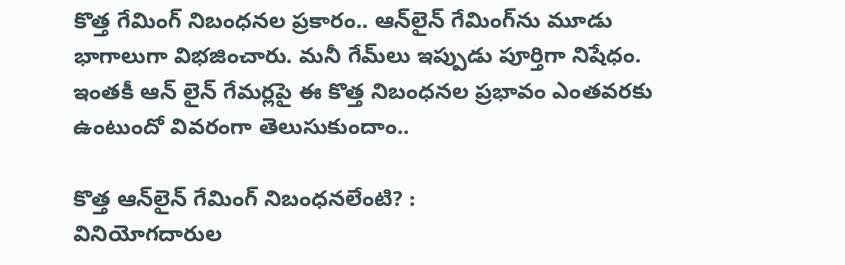కొత్త గేమింగ్ నిబంధనల ప్రకారం.. ఆన్‌లైన్ గేమింగ్‌ను మూడు భాగాలుగా విభజించారు. మనీ గేమ్‌లు ఇప్పుడు పూర్తిగా నిషేధం. ఇంతకీ ఆన్ లైన్ గేమర్లపై ఈ కొత్త నిబంధనల ప్రభావం ఎంతవరకు ఉంటుందో వివరంగా తెలుసుకుందాం..

కొత్త ఆన్‌లైన్ గేమింగ్ నిబంధనలేంటి? :
వినియోగదారుల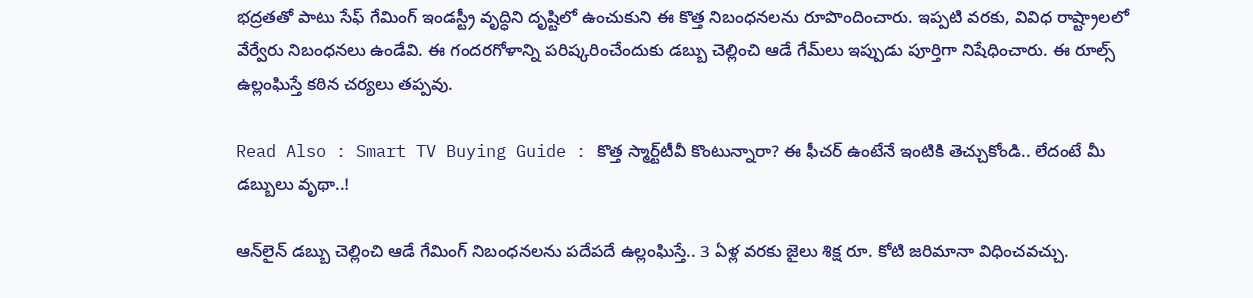భద్రతతో పాటు సేఫ్ గేమింగ్ ఇండస్ట్రీ వృద్ధిని దృష్టిలో ఉంచుకుని ఈ కొత్త నిబంధనలను రూపొందించారు. ఇప్పటి వరకు, వివిధ రాష్ట్రాలలో వేర్వేరు నిబంధనలు ఉండేవి. ఈ గందరగోళాన్ని పరిష్కరించేందుకు డబ్బు చెల్లించి ఆడే గేమ్‌లు ఇప్పుడు పూర్తిగా నిషేధించారు. ఈ రూల్స్ ఉల్లంఘిస్తే కఠిన చర్యలు తప్పవు.

Read Also : Smart TV Buying Guide : కొత్త స్మార్ట్‌టీవీ కొంటున్నారా? ఈ ఫీచర్ ఉంటేనే ఇంటికి తెచ్చుకోండి.. లేదంటే మీ డబ్బులు వృథా..!

ఆన్‌లైన్ డబ్బు చెల్లించి ఆడే గేమింగ్ నిబంధనలను పదేపదే ఉల్లంఘిస్తే.. 3 ఏళ్ల వరకు జైలు శిక్ష రూ. కోటి జరిమానా విధించవచ్చు.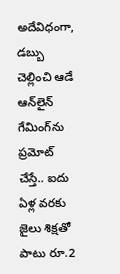అదేవిధంగా, డబ్బు చెల్లించి ఆడే ఆన్‌లైన్ గేమింగ్‌ను ప్రమోట్ చేస్తే.. ఐదు ఏళ్ల వరకు జైలు శిక్షతో పాటు రూ.2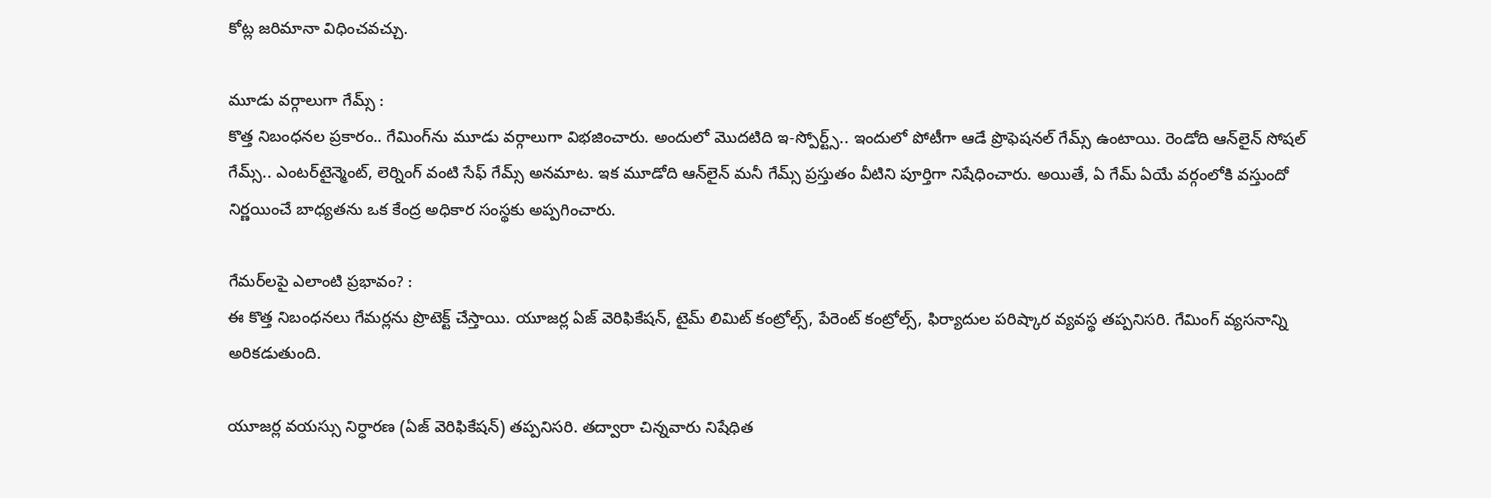కోట్ల జరిమానా విధించవచ్చు.

మూడు వర్గాలుగా గేమ్స్ :
కొత్త నిబంధనల ప్రకారం.. గేమింగ్‌ను మూడు వర్గాలుగా విభజించారు. అందులో మొదటిది ఇ-స్పోర్ట్స్.. ఇందులో పోటీగా ఆడే ప్రొఫెషనల్ గేమ్స్ ఉంటాయి. రెండోది ఆన్‌లైన్ సోషల్ గేమ్స్.. ఎంటర్‌టైన్మెంట్, లెర్నింగ్ వంటి సేఫ్ గేమ్స్ అనమాట. ఇక మూడోది ఆన్‌లైన్ మనీ గేమ్స్ ప్రస్తుతం వీటిని పూర్తిగా నిషేధించారు. అయితే, ఏ గేమ్ ఏయే వర్గంలోకి వస్తుందో నిర్ణయించే బాధ్యతను ఒక కేంద్ర అధికార సంస్థకు అప్పగించారు.

గేమర్‌లపై ఎలాంటి ప్రభావం? :
ఈ కొత్త నిబంధనలు గేమర్లను ప్రొటెక్ట్ చేస్తాయి. యూజర్ల ఏజ్ వెరిఫికేషన్, టైమ్ లిమిట్ కంట్రోల్స్, పేరెంట్ కంట్రోల్స్, ఫిర్యాదుల పరిష్కార వ్యవస్థ తప్పనిసరి. గేమింగ్ వ్యసనాన్ని అరికడుతుంది.

యూజర్ల వయస్సు నిర్ధారణ (ఏజ్ వెరిఫికేషన్) తప్పనిసరి. తద్వారా చిన్నవారు నిషేధిత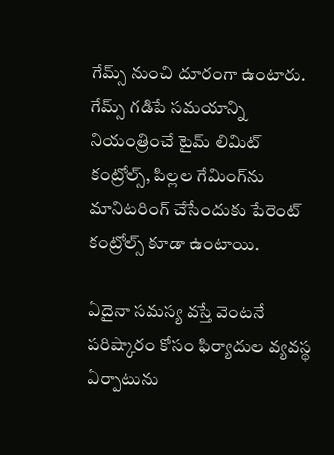గేమ్స్‌ నుంచి దూరంగా ఉంటారు. గేమ్స్ గడిపే సమయాన్ని నియంత్రించే టైమ్ లిమిట్ కంట్రోల్స్, పిల్లల గేమింగ్‌ను మానిటరింగ్ చేసేందుకు పేరెంట్ కంట్రోల్స్ కూడా ఉంటాయి.

ఏదైనా సమస్య వస్తే వెంటనే పరిష్కారం కోసం ఫిర్యాదుల వ్యవస్థ ఏర్పాటును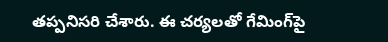తప్పనిసరి చేశారు. ఈ చర్యలతో గేమింగ్‌పై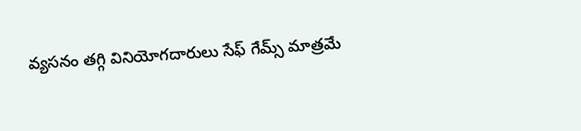వ్యసనం తగ్గి వినియోగదారులు సేఫ్ గేమ్స్ మాత్రమే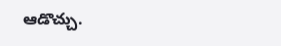ఆడొచ్చు.